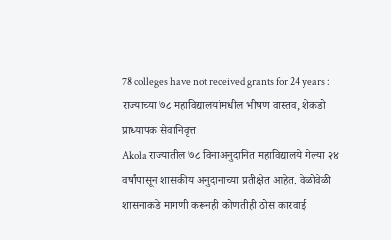78 colleges have not received grants for 24 years : राज्याच्या ७८ महाविद्यालयांमधील भीषण वास्तव, शेकडो प्राध्यापक सेवानिवृत्त
Akola राज्यातील ७८ विनाअनुदानित महाविद्यालये गेल्या २४ वर्षांपासून शासकीय अनुदानाच्या प्रतीक्षेत आहेत. वेळोवेळी शासनाकडे मागणी करूनही कोणतीही ठोस कारवाई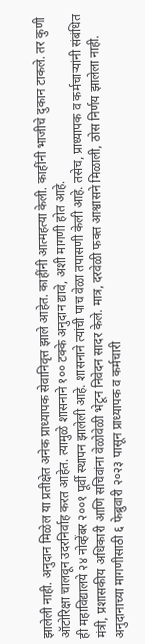झालेली नाही. अनुदान मिळेल या प्रतीक्षेत अनेक प्राध्यापक सेवानिवृत्त झाले आहेत. काहींनी आत्महत्या केली. काहींनी भाजीचे दुकान टाकले. तर कुणी ऑटोरिक्षा चालवून उदरनिर्वाह करत आहेत. त्यामुळे शासनाने १०० टक्के अनुदान द्यावे, अशी मागणी होत आहे.
ही महाविद्यालये २४ नोव्हेंबर २००१ पूर्वी स्थापन झालेली आहे. शासनाने त्यांची पाच वेळा तपासणी केली आहे. तसेच, प्राध्यापक व कर्मचाऱ्यांनी संबंधित मंत्री, प्रशासकीय अधिकारी आणि सचिवांना वेळोवेळी भेटून निवेदन सादर केले. मात्र, दरवेळी फक्त आश्वासने मिळाली, ठोस निर्णय झालेला नाही. अनुदानाच्या मागणीसाठी ६ फेब्रुवारी २०२३ पासून प्राध्यापक व कर्मचारी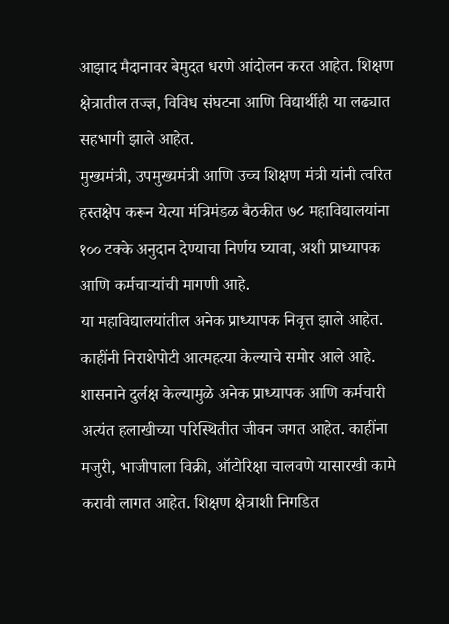आझाद मैदानावर बेमुदत धरणे आंदोलन करत आहेत. शिक्षण क्षेत्रातील तज्ज्ञ, विविध संघटना आणि विद्यार्थीही या लढ्यात सहभागी झाले आहेत.
मुख्यमंत्री, उपमुख्यमंत्री आणि उच्च शिक्षण मंत्री यांनी त्वरित हस्तक्षेप करून येत्या मंत्रिमंडळ बैठकीत ७८ महाविद्यालयांना १०० टक्के अनुदान देण्याचा निर्णय घ्यावा, अशी प्राध्यापक आणि कर्मचाऱ्यांची मागणी आहे.
या महाविद्यालयांतील अनेक प्राध्यापक निवृत्त झाले आहेत. काहींनी निराशेपोटी आत्महत्या केल्याचे समोर आले आहे. शासनाने दुर्लक्ष केल्यामुळे अनेक प्राध्यापक आणि कर्मचारी अत्यंत हलाखीच्या परिस्थितीत जीवन जगत आहेत. काहींना मजुरी, भाजीपाला विक्री, ऑटोरिक्षा चालवणे यासारखी कामे करावी लागत आहेत. शिक्षण क्षेत्राशी निगडित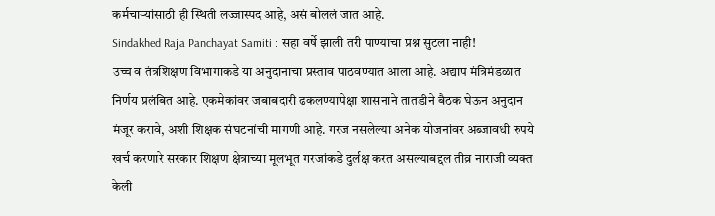कर्मचाऱ्यांसाठी ही स्थिती लज्जास्पद आहे, असं बोललं जात आहे.
Sindakhed Raja Panchayat Samiti : सहा वर्षे झाली तरी पाण्याचा प्रश्न सुटला नाही!
उच्च व तंत्रशिक्षण विभागाकडे या अनुदानाचा प्रस्ताव पाठवण्यात आला आहे. अद्याप मंत्रिमंडळात निर्णय प्रलंबित आहे. एकमेकांवर जबाबदारी ढकलण्यापेक्षा शासनाने तातडीने बैठक घेऊन अनुदान मंजूर करावे, अशी शिक्षक संघटनांची मागणी आहे. गरज नसलेल्या अनेक योजनांवर अब्जावधी रुपये खर्च करणारे सरकार शिक्षण क्षेत्राच्या मूलभूत गरजांकडे दुर्लक्ष करत असल्याबद्दल तीव्र नाराजी व्यक्त केली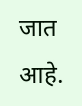जात आहे.